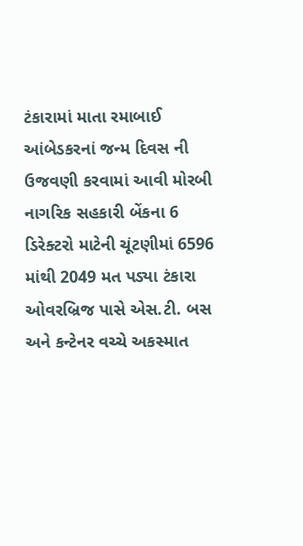ટંકારામાં માતા રમાબાઈ આંબેડકરનાં જન્મ દિવસ ની ઉજવણી કરવામાં આવી મોરબી નાગરિક સહકારી બેંકના 6 ડિરેક્ટરો માટેની ચૂંટણીમાં 6596 માંથી 2049 મત પડ્યા ટંકારા ઓવરબ્રિજ પાસે એસ.ટી. બસ અને કન્ટેનર વચ્ચે અકસ્માત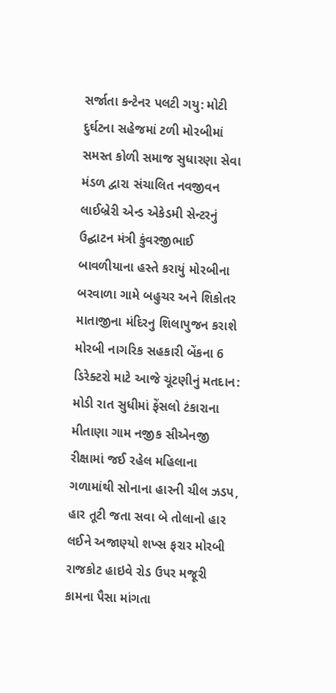સર્જાતા કન્ટેનર પલટી ગયુ: મોટી દુર્ઘટના સહેજમાં ટળી મોરબીમાં સમસ્ત કોળી સમાજ સુધારણા સેવા મંડળ દ્વારા સંચાલિત નવજીવન લાઈબ્રેરી એન્ડ એકેડમી સેન્ટરનું ઉદ્ઘાટન મંત્રી કુંવરજીભાઈ બાવળીયાના હસ્તે કરાયું મોરબીના બરવાળા ગામે બહુચર અને શિકોતર માતાજીના મંદિરનુ શિલાપુજન કરાશે મોરબી નાગરિક સહકારી બેંકના 6 ડિરેક્ટરો માટે આજે ચૂંટણીનું મતદાન: મોડી રાત સુધીમાં ફેંસલો ટંકારાના મીતાણા ગામ નજીક સીએનજી રીક્ષામાં જઈ રહેલ મહિલાના ગળામાંથી સોનાના હારની ચીલ ઝડપ, હાર તૂટી જતા સવા બે તોલાનો હાર લઈને અજાણ્યો શખ્સ ફરાર મોરબી રાજકોટ હાઇવે રોડ ઉપર મજૂરી કામના પૈસા માંગતા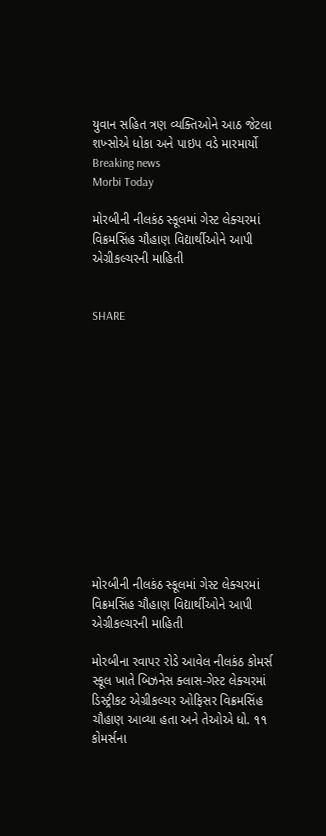યુવાન સહિત ત્રણ વ્યક્તિઓને આઠ જેટલા શખ્સોએ ધોકા અને પાઇપ વડે મારમાર્યો
Breaking news
Morbi Today

મોરબીની નીલકંઠ સ્કૂલમાં ગેસ્ટ લેક્ચરમાં વિક્રમસિંહ ચૌહાણ વિદ્યાર્થીઓને આપી એગ્રીકલ્ચરની માહિતી


SHARE













મોરબીની નીલકંઠ સ્કૂલમાં ગેસ્ટ લેક્ચરમાં વિક્રમસિંહ ચૌહાણ વિદ્યાર્થીઓને આપી એગ્રીકલ્ચરની માહિતી

મોરબીના રવાપર રોડે આવેલ નીલકંઠ કોમર્સ સ્કૂલ ખાતે બિઝનેસ ક્લાસ-ગેસ્ટ લેક્ચરમાં ડિસ્ટ્રીકટ એગ્રીકલ્ચર ઓફિસર વિક્રમસિંહ ચૌહાણ આવ્યા હતા અને તેઓએ ધો. ૧૧ કોમર્સના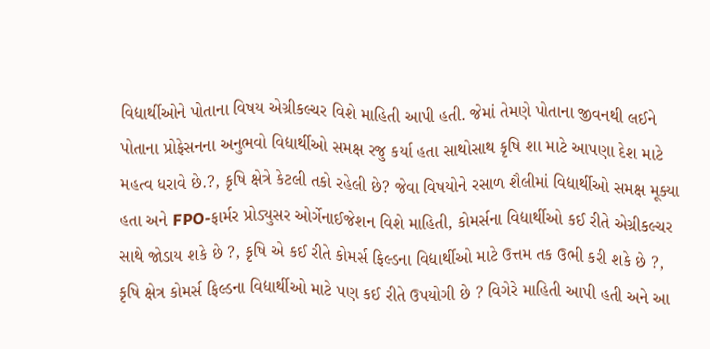વિદ્યાર્થીઓને પોતાના વિષય એગ્રીકલ્ચર વિશે માહિતી આપી હતી. જેમાં તેમણે પોતાના જીવનથી લઈને પોતાના પ્રોફેસનના અનુભવો વિદ્યાર્થીઓ સમક્ષ રજુ કર્યા હતા સાથોસાથ કૃષિ શા માટે આપણા દેશ માટે મહત્વ ધરાવે છે.?, કૃષિ ક્ષેત્રે કેટલી તકો રહેલી છે? જેવા વિષયોને રસાળ શૈલીમાં વિદ્યાર્થીઓ સમક્ષ મૂક્યા હતા અને FPO-ફાર્મર પ્રોડ્યુસર ઓર્ગેનાઈજેશન વિશે માહિતી, કોમર્સના વિદ્યાર્થીઓ કઈ રીતે એગ્રીકલ્ચર સાથે જોડાય શકે છે ?, કૃષિ એ કઈ રીતે કોમર્સ ફિલ્ડના વિદ્યાર્થીઓ માટે ઉત્તમ તક ઉભી કરી શકે છે ?, કૃષિ ક્ષેત્ર કોમર્સ ફિલ્ડના વિદ્યાર્થીઓ માટે પણ કઈ રીતે ઉપયોગી છે ? વિગેરે માહિતી આપી હતી અને આ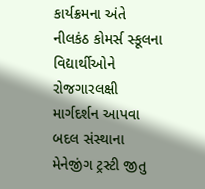કાર્યક્રમના અંતે નીલકંઠ કોમર્સ સ્કૂલના વિદ્યાર્થીઓને રોજગારલક્ષી માર્ગદર્શન આપવા બદલ સંસ્થાના મેનેજીંગ ટ્રસ્ટી જીતુ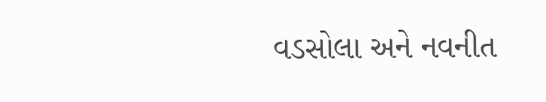વડસોલા અને નવનીત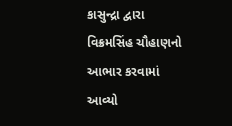કાસુન્દ્રા દ્વારા વિક્રમસિંહ ચૌહાણનો આભાર કરવામાં આવ્યો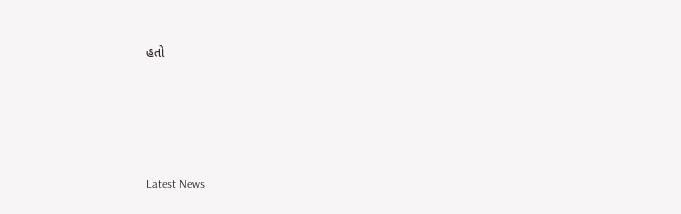હતો






Latest News